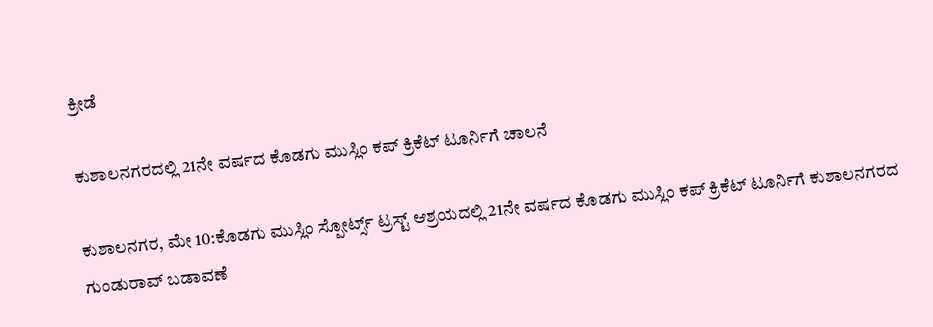ಕ್ರೀಡೆ

ಕುಶಾಲನಗರದಲ್ಲಿ 21ನೇ ವರ್ಷದ ಕೊಡಗು ಮುಸ್ಲಿಂ ಕಪ್ ಕ್ರಿಕೆಟ್ ಟೂರ್ನಿಗೆ ಚಾಲನೆ

ಕುಶಾಲನಗರ, ಮೇ 10:ಕೊಡಗು ಮುಸ್ಲಿಂ ಸ್ಪೋರ್ಟ್ಸ್ ಟ್ರಸ್ಟ್ ಆಶ್ರಯದಲ್ಲಿ 21ನೇ ವರ್ಷದ ಕೊಡಗು ಮುಸ್ಲಿಂ ಕಪ್ ಕ್ರಿಕೆಟ್ ಟೂರ್ನಿಗೆ ಕುಶಾಲನಗರದ ಗುಂಡುರಾವ್ ಬಡಾವಣೆ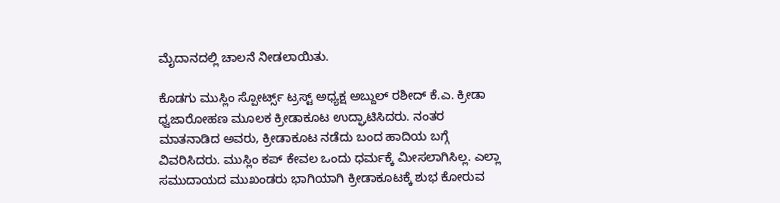ಮೈದಾನದಲ್ಲಿ ಚಾಲನೆ ನೀಡಲಾಯಿತು.

ಕೊಡಗು ಮುಸ್ಲಿಂ ಸ್ಪೋರ್ಟ್ಸ್ ಟ್ರಸ್ಟ್ ಅಧ್ಯಕ್ಷ ಅಬ್ದುಲ್ ರಶೀದ್ ಕೆ.ಎ. ಕ್ರೀಡಾ ಧ್ವಜಾರೋಹಣ ಮೂಲಕ ಕ್ರೀಡಾಕೂಟ ಉದ್ಘಾಟಿಸಿದರು. ನಂತರ ಮಾತನಾಡಿದ ಅವರು, ಕ್ರೀಡಾಕೂಟ ನಡೆದು ಬಂದ‌ ಹಾದಿಯ ಬಗ್ಗೆ ವಿವರಿಸಿದರು. ಮುಸ್ಲಿಂ‌ ಕಪ್ ಕೇವಲ ಒಂದು ಧರ್ಮಕ್ಕೆ ಮೀಸಲಾಗಿಸಿಲ್ಲ. ಎಲ್ಲಾ ಸಮುದಾಯದ ಮುಖಂಡರು ಭಾಗಿಯಾಗಿ ಕ್ರೀಡಾಕೂಟಕ್ಕೆ ಶುಭ ಕೋರುವ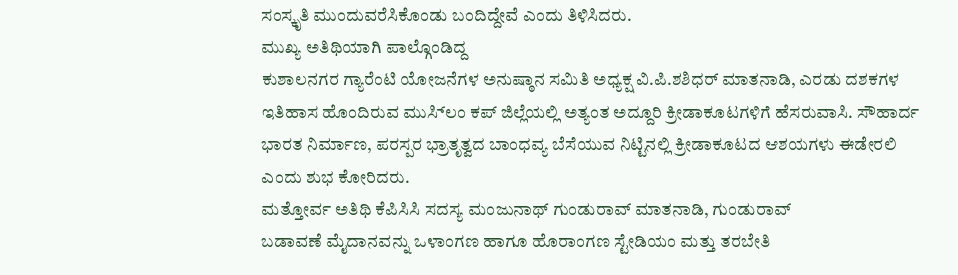ಸಂಸ್ಕೃತಿ ಮುಂದುವರೆಸಿಕೊಂಡು ಬಂದಿದ್ದೇವೆ ಎಂದು ತಿಳಿಸಿದರು.
ಮುಖ್ಯ ಅತಿಥಿಯಾಗಿ ಪಾಲ್ಗೊಂಡಿದ್ದ
ಕುಶಾಲನಗರ ಗ್ಯಾರೆಂಟಿ ಯೋಜನೆಗಳ ಅನುಷ್ಠಾನ ಸಮಿತಿ ಅಧ್ಯಕ್ಷ ವಿ.ಪಿ.ಶಶಿಧರ್‌ ಮಾತನಾಡಿ, ಎರಡು ದಶಕಗಳ ಇತಿಹಾಸ ಹೊಂದಿರುವ ಮುಸ್ಲಿಂ‌ ಕಪ್ ಜಿಲ್ಲೆಯಲ್ಲಿ ಅತ್ಯಂತ ಅದ್ದೂರಿ ಕ್ರೀಡಾಕೂಟಗಳಿಗೆ ಹೆಸರುವಾಸಿ. ಸೌಹಾರ್ದ ಭಾರತ ನಿರ್ಮಾಣ, ಪರಸ್ಪರ ಭ್ರಾತೃತ್ವದ ಬಾಂಧವ್ಯ ಬೆಸೆಯುವ ನಿಟ್ಟಿನಲ್ಲಿ ಕ್ರೀಡಾಕೂಟದ ಆಶಯಗಳು ಈಡೇರಲಿ ಎಂದು ಶುಭ ಕೋರಿದರು.
ಮತ್ತೋರ್ವ ಅತಿಥಿ ಕೆಪಿಸಿಸಿ ಸದಸ್ಯ ಮಂಜುನಾಥ್ ಗುಂಡುರಾವ್‌ ಮಾತನಾಡಿ, ಗುಂಡುರಾವ್ ಬಡಾವಣೆ ‌ಮೈದಾನವನ್ನು ಒಳಾಂಗಣ ಹಾಗೂ ಹೊರಾಂಗಣ ಸ್ಟೇಡಿಯಂ‌ ಮತ್ತು ತರಬೇತಿ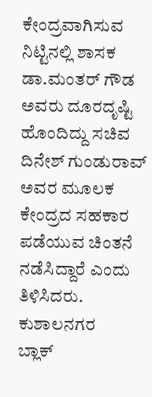ಕೇಂದ್ರವಾಗಿಸುವ ನಿಟ್ಟಿನಲ್ಲಿ ಶಾಸಕ ಡಾ.ಮಂತರ್ ಗೌಡ ಅವರು ದೂರದೃಷ್ಟಿ ಹೊಂದಿದ್ದು ಸಚಿವ ದಿನೇಶ್ ಗುಂಡುರಾವ್ ಅವರ ಮೂಲಕ ಕೇಂದ್ರದ ಸಹಕಾರ ಪಡೆಯುವ ಚಿಂತನೆ ನಡೆಸಿದ್ದಾರೆ ಎಂದು ತಿಳಿಸಿದರು.
ಕುಶಾಲನಗರ
ಬ್ಲಾಕ್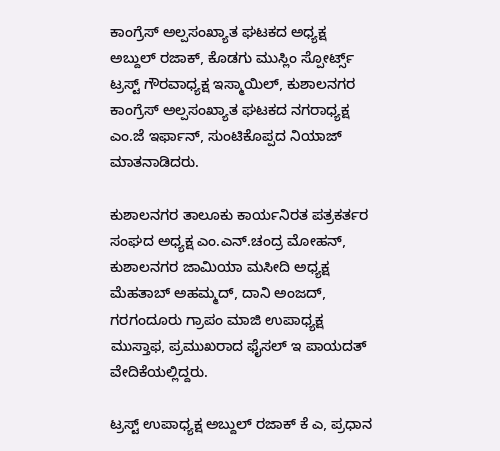ಕಾಂಗ್ರೆಸ್ ಅಲ್ಪಸಂಖ್ಯಾತ ಘಟಕದ ಅಧ್ಯಕ್ಷ
ಅಬ್ದುಲ್ ರಜಾಕ್‌, ಕೊಡಗು ಮುಸ್ಲಿಂ ಸ್ಪೋರ್ಟ್ಸ್ ಟ್ರಸ್ಟ್ ಗೌರವಾಧ್ಯಕ್ಷ ಇಸ್ಮಾಯಿಲ್, ಕುಶಾಲನಗರ‌ ಕಾಂಗ್ರೆಸ್ ಅಲ್ಪಸಂಖ್ಯಾತ ಘಟಕದ ನಗರಾಧ್ಯಕ್ಷ ಎಂ.ಜೆ ಇರ್ಫಾನ್, ಸುಂಟಿಕೊಪ್ಪದ ನಿಯಾಜ್ ಮಾತನಾಡಿದರು.

ಕುಶಾಲನಗರ ತಾಲೂಕು ಕಾರ್ಯನಿರತ ಪತ್ರಕರ್ತರ ಸಂಘದ ಅಧ್ಯಕ್ಷ ಎಂ.ಎನ್.ಚಂದ್ರ ಮೋಹನ್, ಕುಶಾಲನಗರ ಜಾಮಿಯಾ ಮಸೀದಿ ಅಧ್ಯಕ್ಷ ಮೆಹತಾಬ್ ಅಹಮ್ಮದ್, ದಾನಿ ಅಂಜದ್, ಗರಗಂದೂರು ಗ್ರಾಪಂ ಮಾಜಿ ಉಪಾಧ್ಯಕ್ಷ ಮುಸ್ತಾಫ, ಪ್ರಮುಖರಾದ ಫೈಸಲ್ ಇ ಪಾಯದತ್ ವೇದಿಕೆಯಲ್ಲಿದ್ದರು.

ಟ್ರಸ್ಟ್ ಉಪಾಧ್ಯಕ್ಷ ಅಬ್ದುಲ್ ರಜಾಕ್ ಕೆ ಎ, ಪ್ರಧಾನ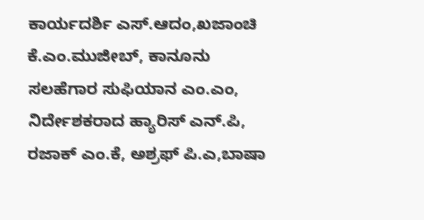ಕಾರ್ಯದರ್ಶಿ ಎಸ್.ಆದಂ,ಖಜಾಂಚಿ ಕೆ.ಎಂ.ಮುಜೀಬ್, ಕಾನೂನು ಸಲಹೆಗಾರ ಸುಫಿಯಾನ ಎಂ.ಎಂ, ನಿರ್ದೇಶಕರಾದ ಹ್ಯಾರಿಸ್ ಎನ್.ಪಿ, ರಜಾಕ್ ಎಂ.ಕೆ, ಅಶ್ರಫ್ ಪಿ.ಎ,ಬಾಷಾ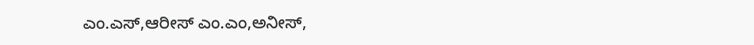ಎಂ.ಎಸ್,ಆರೀಸ್ ಎಂ.ಎಂ,ಅನೀಸ್,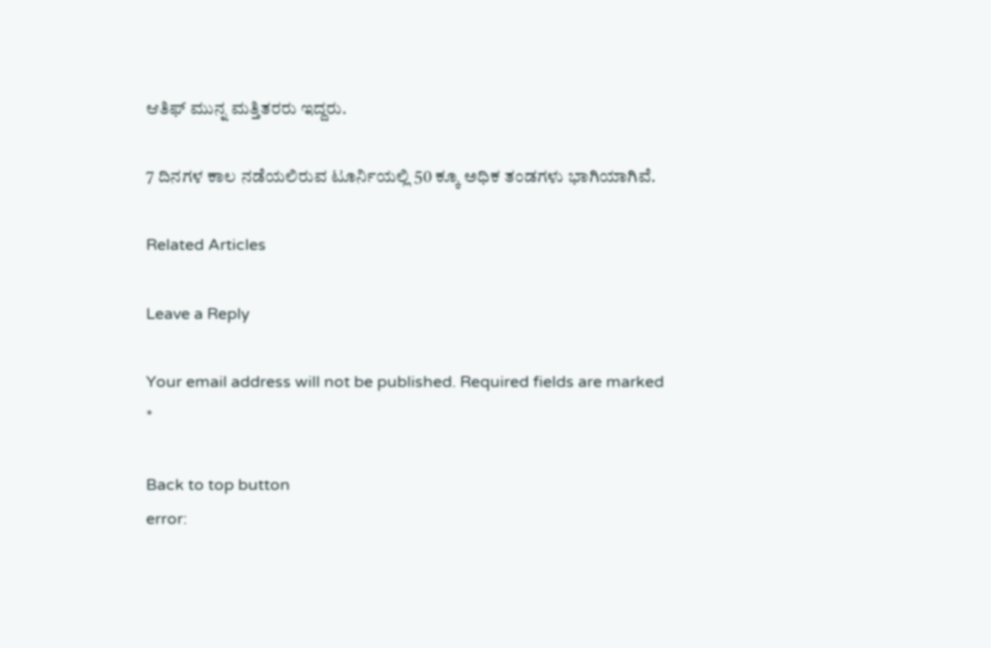ಆತಿಫ್ ಮುನ್ನ ಮತ್ತಿತರರು ಇದ್ದರು.

7 ದಿನಗಳ ಕಾಲ ನಡೆಯಲಿರುವ ಟೂರ್ನಿಯಲ್ಲಿ 50 ಕ್ಕೂ ಅಧಿಕ ತಂಡಗಳು ಭಾಗಿಯಾಗಿವೆ.

Related Articles

Leave a Reply

Your email address will not be published. Required fields are marked *

Back to top button
error: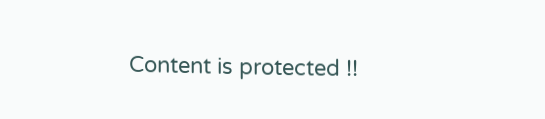Content is protected !!